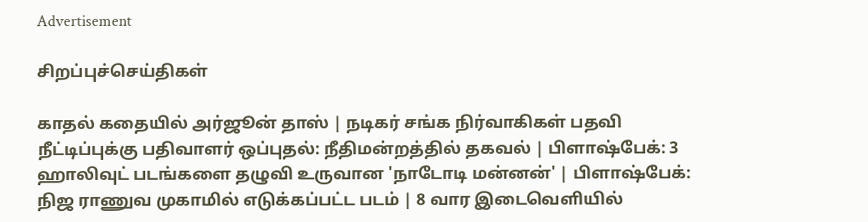Advertisement

சிறப்புச்செய்திகள்

காதல் கதையில் அர்ஜூன் தாஸ் | நடிகர் சங்க நிர்வாகிகள் பதவி நீட்டிப்புக்கு பதிவாளர் ஒப்புதல்: நீதிமன்றத்தில் தகவல் | பிளாஷ்பேக்: 3 ஹாலிவுட் படங்களை தழுவி உருவான 'நாடோடி மன்னன்' | பிளாஷ்பேக்: நிஜ ராணுவ முகாமில் எடுக்கப்பட்ட படம் | 8 வார இடைவெளியில்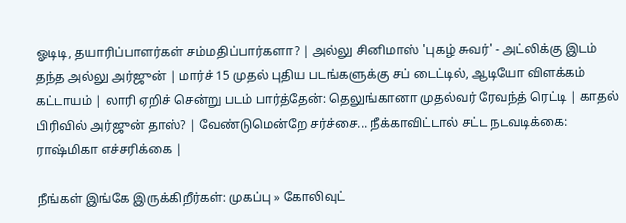ஓடிடி, தயாரிப்பாளர்கள் சம்மதிப்பார்களா? | அல்லு சினிமாஸ் 'புகழ் சுவர்' - அட்லிக்கு இடம் தந்த அல்லு அர்ஜுன் | மார்ச் 15 முதல் புதிய படங்களுக்கு சப் டைட்டில், ஆடியோ விளக்கம் கட்டாயம் | லாரி ஏறிச் சென்று படம் பார்த்தேன்: தெலுங்கானா முதல்வர் ரேவந்த் ரெட்டி | காதல் பிரிவில் அர்ஜுன் தாஸ்? | வேண்டுமென்றே சர்ச்சை... நீக்காவிட்டால் சட்ட நடவடிக்கை: ராஷ்மிகா எச்சரிக்கை |

நீங்கள் இங்கே இருக்கிறீர்கள்: முகப்பு » கோலிவுட்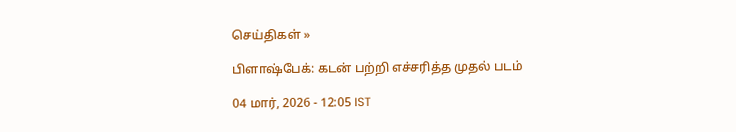செய்திகள் »

பிளாஷ்பேக்: கடன் பற்றி எச்சரித்த முதல் படம்

04 மார், 2026 - 12:05 IST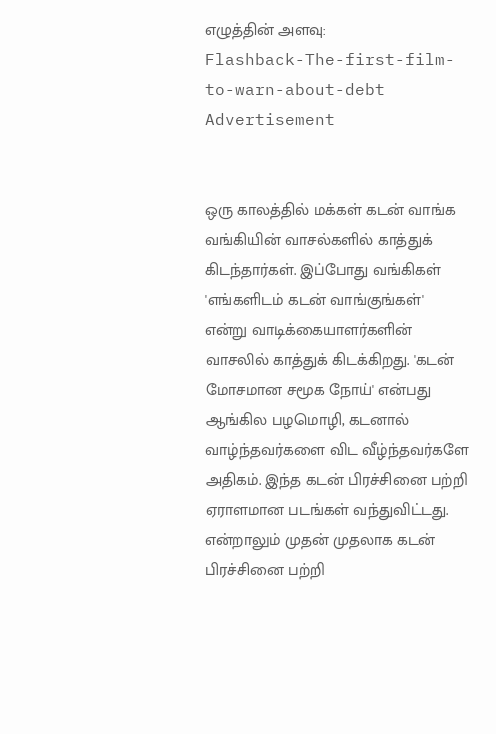எழுத்தின் அளவு:
Flashback-The-first-film-to-warn-about-debt
Advertisement


ஒரு காலத்தில் மக்கள் கடன் வாங்க வங்கியின் வாசல்களில் காத்துக் கிடந்தார்கள். இப்போது வங்கிகள் 'எங்களிடம் கடன் வாங்குங்கள்' என்று வாடிக்கையாளர்களின் வாசலில் காத்துக் கிடக்கிறது. 'கடன் மோசமான சமூக நோய்' என்பது ஆங்கில பழமொழி, கடனால் வாழ்ந்தவர்களை விட வீழ்ந்தவர்களே அதிகம். இந்த கடன் பிரச்சினை பற்றி ஏராளமான படங்கள் வந்துவிட்டது. என்றாலும் முதன் முதலாக கடன் பிரச்சினை பற்றி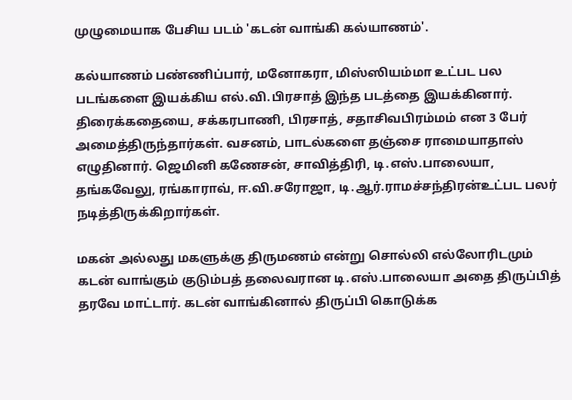முழுமையாக பேசிய படம் 'கடன் வாங்கி கல்யாணம்'.

கல்யாணம் பண்ணிப்பார், மனோகரா, மிஸ்ஸியம்மா உட்பட பல படங்களை இயக்கிய எல்.வி.பிரசாத் இந்த படத்தை இயக்கினார். திரைக்கதையை, சக்கரபாணி, பிரசாத், சதாசிவபிரம்மம் என 3 பேர் அமைத்திருந்தார்கள். வசனம், பாடல்களை தஞ்சை ராமையாதாஸ் எழுதினார். ஜெமினி கணேசன், சாவித்திரி, டி.எஸ்.பாலையா, தங்கவேலு, ரங்காராவ், ஈ.வி.சரோஜா, டி.ஆர்.ராமச்சந்திரன்உட்பட பலர் நடித்திருக்கிறார்கள்.

மகன் அல்லது மகளுக்கு திருமணம் என்று சொல்லி எல்லோரிடமும் கடன் வாங்கும் குடும்பத் தலைவரான டி.எஸ்.பாலையா அதை திருப்பித் தரவே மாட்டார். கடன் வாங்கினால் திருப்பி கொடுக்க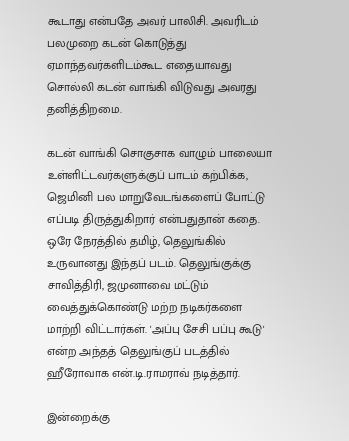கூடாது என்பதே அவர் பாலிசி. அவரிடம் பலமுறை கடன் கொடுத்து ஏமாந்தவர்களிடம்கூட எதையாவது சொல்லி கடன் வாங்கி விடுவது அவரது தனித்திறமை.

கடன் வாங்கி சொகுசாக வாழும் பாலையா உள்ளிட்டவர்களுக்குப் பாடம் கற்பிக்க, ஜெமினி பல மாறுவேடங்களைப் போட்டு எப்படி திருத்துகிறார் என்பதுதான் கதை. ஒரே நேரத்தில் தமிழ், தெலுங்கில் உருவானது இந்தப் படம். தெலுங்குக்கு சாவித்திரி, ஜமுனாவை மட்டும் வைத்துக்கொண்டு மற்ற நடிகர்களை மாற்றி விட்டார்கள். 'அப்பு சேசி பப்பு கூடு' என்ற அந்தத் தெலுங்குப் படத்தில் ஹீரோவாக என்.டி.ராமராவ் நடித்தார்.

இன்றைக்கு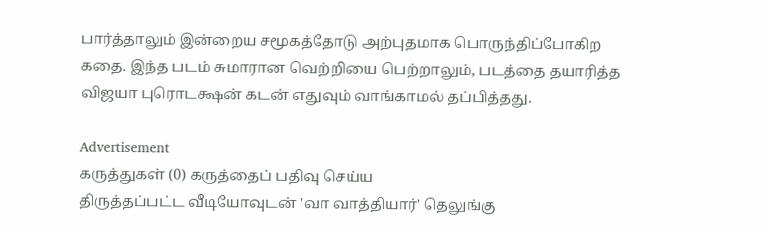பார்த்தாலும் இன்றைய சமூகத்தோடு அற்புதமாக பொருந்திப்போகிற கதை. இந்த படம் சுமாரான வெற்றியை பெற்றாலும், படத்தை தயாரித்த விஜயா புரொடக்ஷன் கடன் எதுவும் வாங்காமல் தப்பித்தது.

Advertisement
கருத்துகள் (0) கருத்தைப் பதிவு செய்ய
திருத்தப்பட்ட வீடியோவுடன் 'வா வாத்தியார்' தெலுங்கு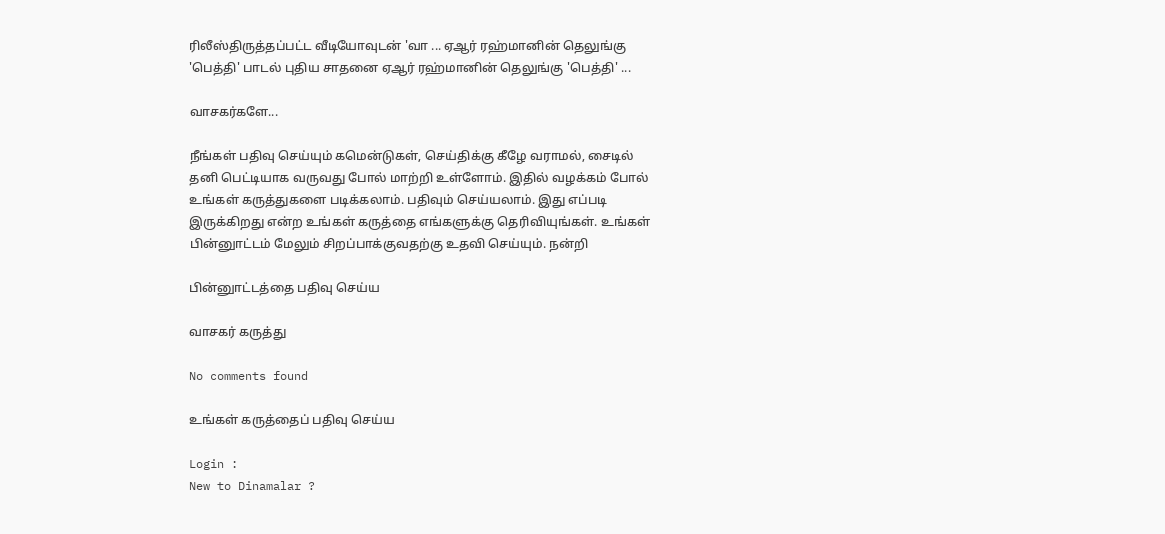ரிலீஸ்திருத்தப்பட்ட வீடியோவுடன் 'வா ... ஏஆர் ரஹ்மானின் தெலுங்கு 'பெத்தி' பாடல் புதிய சாதனை ஏஆர் ரஹ்மானின் தெலுங்கு 'பெத்தி' ...

வாசகர்களே...

நீங்கள் பதிவு செய்யும் கமென்டுகள், செய்திக்கு கீழே வராமல், சைடில் தனி பெட்டியாக வருவது போல் மாற்றி உள்ளோம். இதில் வழக்கம் போல் உங்கள் கருத்துகளை படிக்கலாம். பதிவும் செய்யலாம். இது எப்படி இருக்கிறது என்ற உங்கள் கருத்தை எங்களுக்கு தெரிவியுங்கள். உங்கள் பின்னுாட்டம் மேலும் சிறப்பாக்குவதற்கு உதவி செய்யும். நன்றி

பின்னுாட்டத்தை பதிவு செய்ய

வாசகர் கருத்து

No comments found

உங்கள் கருத்தைப் பதிவு செய்ய

Login :
New to Dinamalar ?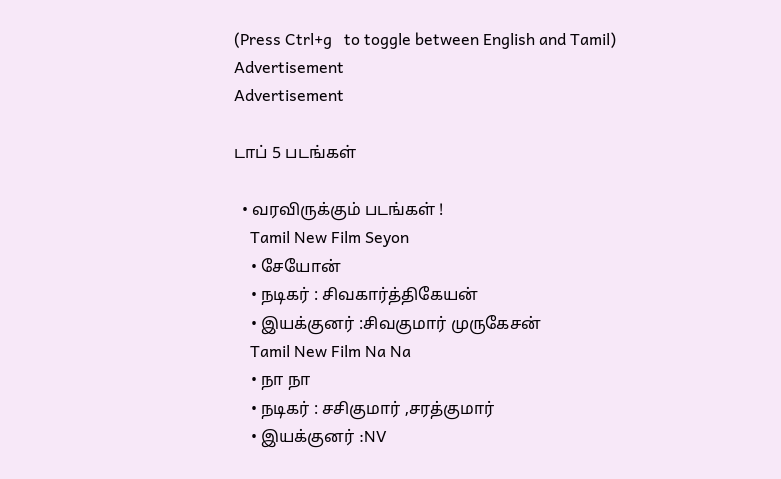(Press Ctrl+g   to toggle between English and Tamil)
Advertisement
Advertisement

டாப் 5 படங்கள்

  • வரவிருக்கும் படங்கள் !
    Tamil New Film Seyon
    • சேயோன்
    • நடிகர் : சிவகார்த்திகேயன்
    • இயக்குனர் :சிவகுமார் முருகேசன்
    Tamil New Film Na Na
    • நா நா
    • நடிகர் : சசிகுமார் ,சரத்குமார்
    • இயக்குனர் :NV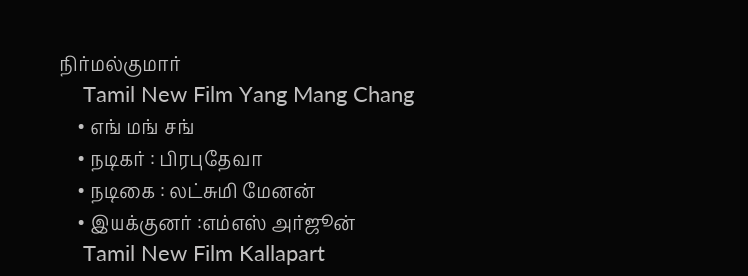நிர்மல்குமார்
    Tamil New Film Yang Mang Chang
    • எங் மங் சங்
    • நடிகர் : பிரபுதேவா
    • நடிகை : லட்சுமி மேனன்
    • இயக்குனர் :எம்எஸ் அர்ஜூன்
    Tamil New Film Kallapart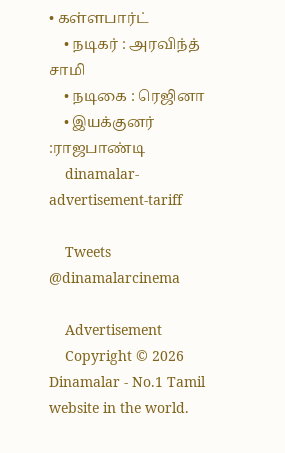• கள்ளபார்ட்
    • நடிகர் : அரவிந்த் சாமி
    • நடிகை : ரெஜினா
    • இயக்குனர் :ராஜபாண்டி
    dinamalar-advertisement-tariff

    Tweets @dinamalarcinema

    Advertisement
    Copyright © 2026 Dinamalar - No.1 Tamil website in the world.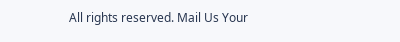All rights reserved. Mail Us Your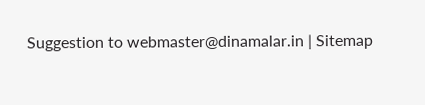Suggestion to webmaster@dinamalar.in | Sitemap